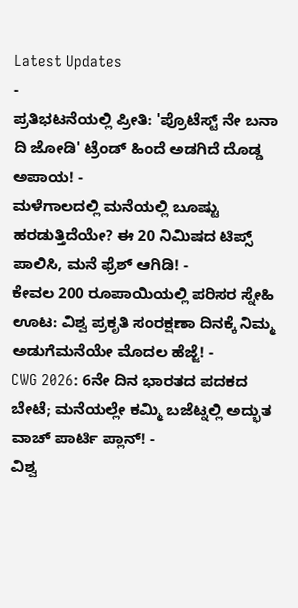Latest Updates
-
ಪ್ರತಿಭಟನೆಯಲ್ಲಿ ಪ್ರೀತಿ: 'ಪ್ರೊಟೆಸ್ಟ್ ನೇ ಬನಾ ದಿ ಜೋಡಿ' ಟ್ರೆಂಡ್ ಹಿಂದೆ ಅಡಗಿದೆ ದೊಡ್ಡ ಅಪಾಯ! -
ಮಳೆಗಾಲದಲ್ಲಿ ಮನೆಯಲ್ಲಿ ಬೂಷ್ಟು ಹರಡುತ್ತಿದೆಯೇ? ಈ 20 ನಿಮಿಷದ ಟಿಪ್ಸ್ ಪಾಲಿಸಿ, ಮನೆ ಫ್ರೆಶ್ ಆಗಿಡಿ! -
ಕೇವಲ 200 ರೂಪಾಯಿಯಲ್ಲಿ ಪರಿಸರ ಸ್ನೇಹಿ ಊಟ: ವಿಶ್ವ ಪ್ರಕೃತಿ ಸಂರಕ್ಷಣಾ ದಿನಕ್ಕೆ ನಿಮ್ಮ ಅಡುಗೆಮನೆಯೇ ಮೊದಲ ಹೆಜ್ಜೆ! -
CWG 2026: 6ನೇ ದಿನ ಭಾರತದ ಪದಕದ ಬೇಟೆ; ಮನೆಯಲ್ಲೇ ಕಮ್ಮಿ ಬಜೆಟ್ನಲ್ಲಿ ಅದ್ಭುತ ವಾಚ್ ಪಾರ್ಟಿ ಪ್ಲಾನ್! -
ವಿಶ್ವ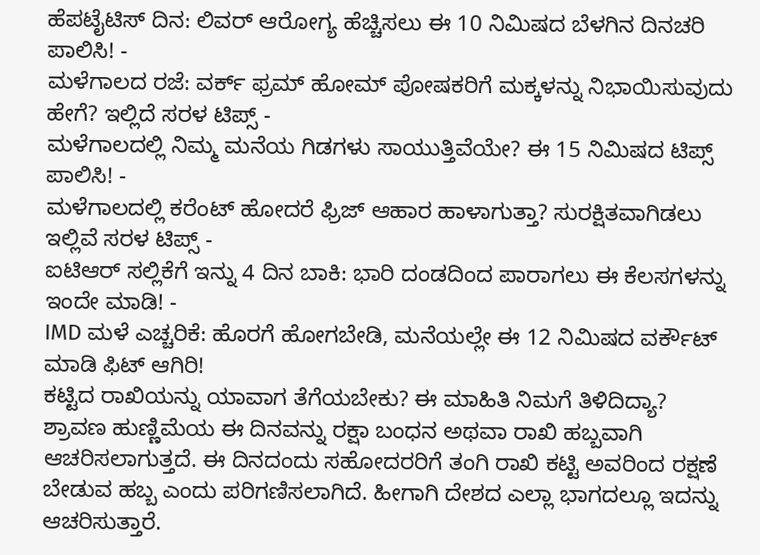ಹೆಪಟೈಟಿಸ್ ದಿನ: ಲಿವರ್ ಆರೋಗ್ಯ ಹೆಚ್ಚಿಸಲು ಈ 10 ನಿಮಿಷದ ಬೆಳಗಿನ ದಿನಚರಿ ಪಾಲಿಸಿ! -
ಮಳೆಗಾಲದ ರಜೆ: ವರ್ಕ್ ಫ್ರಮ್ ಹೋಮ್ ಪೋಷಕರಿಗೆ ಮಕ್ಕಳನ್ನು ನಿಭಾಯಿಸುವುದು ಹೇಗೆ? ಇಲ್ಲಿದೆ ಸರಳ ಟಿಪ್ಸ್ -
ಮಳೆಗಾಲದಲ್ಲಿ ನಿಮ್ಮ ಮನೆಯ ಗಿಡಗಳು ಸಾಯುತ್ತಿವೆಯೇ? ಈ 15 ನಿಮಿಷದ ಟಿಪ್ಸ್ ಪಾಲಿಸಿ! -
ಮಳೆಗಾಲದಲ್ಲಿ ಕರೆಂಟ್ ಹೋದರೆ ಫ್ರಿಜ್ ಆಹಾರ ಹಾಳಾಗುತ್ತಾ? ಸುರಕ್ಷಿತವಾಗಿಡಲು ಇಲ್ಲಿವೆ ಸರಳ ಟಿಪ್ಸ್ -
ಐಟಿಆರ್ ಸಲ್ಲಿಕೆಗೆ ಇನ್ನು 4 ದಿನ ಬಾಕಿ: ಭಾರಿ ದಂಡದಿಂದ ಪಾರಾಗಲು ಈ ಕೆಲಸಗಳನ್ನು ಇಂದೇ ಮಾಡಿ! -
IMD ಮಳೆ ಎಚ್ಚರಿಕೆ: ಹೊರಗೆ ಹೋಗಬೇಡಿ, ಮನೆಯಲ್ಲೇ ಈ 12 ನಿಮಿಷದ ವರ್ಕೌಟ್ ಮಾಡಿ ಫಿಟ್ ಆಗಿರಿ!
ಕಟ್ಟಿದ ರಾಖಿಯನ್ನು ಯಾವಾಗ ತೆಗೆಯಬೇಕು? ಈ ಮಾಹಿತಿ ನಿಮಗೆ ತಿಳಿದಿದ್ಯಾ?
ಶ್ರಾವಣ ಹುಣ್ಣಿಮೆಯ ಈ ದಿನವನ್ನು ರಕ್ಷಾ ಬಂಧನ ಅಥವಾ ರಾಖಿ ಹಬ್ಬವಾಗಿ ಆಚರಿಸಲಾಗುತ್ತದೆ. ಈ ದಿನದಂದು ಸಹೋದರರಿಗೆ ತಂಗಿ ರಾಖಿ ಕಟ್ಟಿ ಅವರಿಂದ ರಕ್ಷಣೆ ಬೇಡುವ ಹಬ್ಬ ಎಂದು ಪರಿಗಣಿಸಲಾಗಿದೆ. ಹೀಗಾಗಿ ದೇಶದ ಎಲ್ಲಾ ಭಾಗದಲ್ಲೂ ಇದನ್ನು ಆಚರಿಸುತ್ತಾರೆ.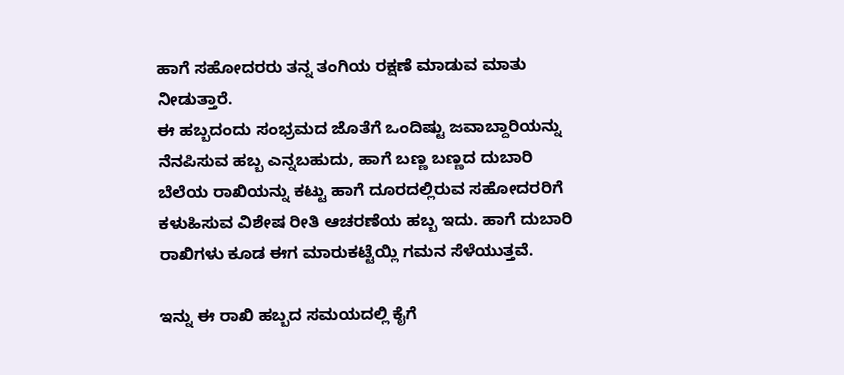ಹಾಗೆ ಸಹೋದರರು ತನ್ನ ತಂಗಿಯ ರಕ್ಷಣೆ ಮಾಡುವ ಮಾತು ನೀಡುತ್ತಾರೆ.
ಈ ಹಬ್ಬದಂದು ಸಂಭ್ರಮದ ಜೊತೆಗೆ ಒಂದಿಷ್ಟು ಜವಾಬ್ದಾರಿಯನ್ನು ನೆನಪಿಸುವ ಹಬ್ಬ ಎನ್ನಬಹುದು, ಹಾಗೆ ಬಣ್ಣ ಬಣ್ಣದ ದುಬಾರಿ ಬೆಲೆಯ ರಾಖಿಯನ್ನು ಕಟ್ಟು ಹಾಗೆ ದೂರದಲ್ಲಿರುವ ಸಹೋದರರಿಗೆ ಕಳುಹಿಸುವ ವಿಶೇಷ ರೀತಿ ಆಚರಣೆಯ ಹಬ್ಬ ಇದು. ಹಾಗೆ ದುಬಾರಿ ರಾಖಿಗಳು ಕೂಡ ಈಗ ಮಾರುಕಟ್ಟೆಯ್ಲಿ ಗಮನ ಸೆಳೆಯುತ್ತವೆ.

ಇನ್ನು ಈ ರಾಖಿ ಹಬ್ಬದ ಸಮಯದಲ್ಲಿ ಕೈಗೆ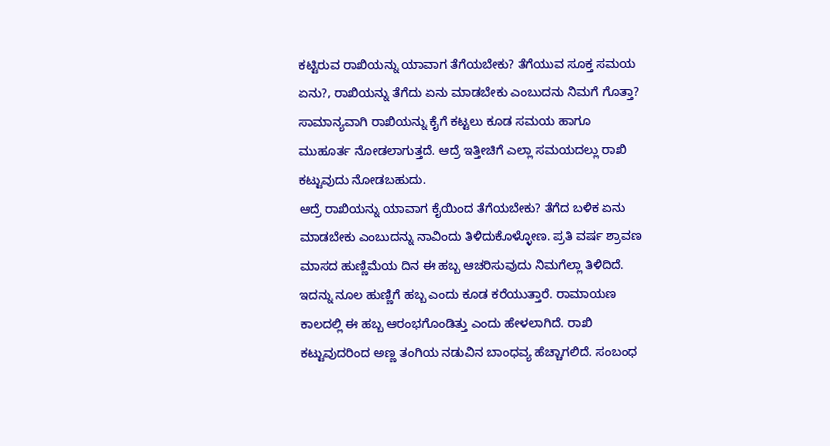ಕಟ್ಟಿರುವ ರಾಖಿಯನ್ನು ಯಾವಾಗ ತೆಗೆಯಬೇಕು? ತೆಗೆಯುವ ಸೂಕ್ತ ಸಮಯ ಏನು?, ರಾಖಿಯನ್ನು ತೆಗೆದು ಏನು ಮಾಡಬೇಕು ಎಂಬುದನು ನಿಮಗೆ ಗೊತ್ತಾ? ಸಾಮಾನ್ಯವಾಗಿ ರಾಖಿಯನ್ನು ಕೈಗೆ ಕಟ್ಟಲು ಕೂಡ ಸಮಯ ಹಾಗೂ ಮುಹೂರ್ತ ನೋಡಲಾಗುತ್ತದೆ. ಆದ್ರೆ ಇತ್ತೀಚಿಗೆ ಎಲ್ಲಾ ಸಮಯದಲ್ಲು ರಾಖಿ ಕಟ್ಟುವುದು ನೋಡಬಹುದು.
ಆದ್ರೆ ರಾಖಿಯನ್ನು ಯಾವಾಗ ಕೈಯಿಂದ ತೆಗೆಯಬೇಕು? ತೆಗೆದ ಬಳಿಕ ಏನು ಮಾಡಬೇಕು ಎಂಬುದನ್ನು ನಾವಿಂದು ತಿಳಿದುಕೊಳ್ಳೋಣ. ಪ್ರತಿ ವರ್ಷ ಶ್ರಾವಣ ಮಾಸದ ಹುಣ್ಣಿಮೆಯ ದಿನ ಈ ಹಬ್ಬ ಆಚರಿಸುವುದು ನಿಮಗೆಲ್ಲಾ ತಿಳಿದಿದೆ. ಇದನ್ನು ನೂಲ ಹುಣ್ಣಿಗೆ ಹಬ್ಬ ಎಂದು ಕೂಡ ಕರೆಯುತ್ತಾರೆ. ರಾಮಾಯಣ ಕಾಲದಲ್ಲಿ ಈ ಹಬ್ಬ ಆರಂಭಗೊಂಡಿತ್ತು ಎಂದು ಹೇಳಲಾಗಿದೆ. ರಾಖಿ ಕಟ್ಟುವುದರಿಂದ ಅಣ್ಣ ತಂಗಿಯ ನಡುವಿನ ಬಾಂಧವ್ಯ ಹೆಚ್ಚಾಗಲಿದೆ. ಸಂಬಂಧ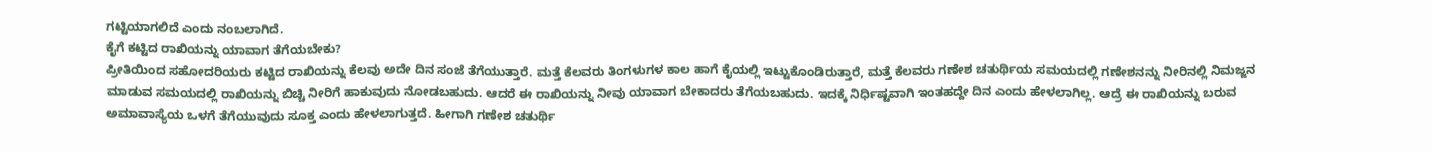ಗಟ್ಟಿಯಾಗಲಿದೆ ಎಂದು ನಂಬಲಾಗಿದೆ.
ಕೈಗೆ ಕಟ್ಟಿದ ರಾಖಿಯನ್ನು ಯಾವಾಗ ತೆಗೆಯಬೇಕು?
ಪ್ರೀತಿಯಿಂದ ಸಹೋದರಿಯರು ಕಟ್ಟಿದ ರಾಖಿಯನ್ನು ಕೆಲವು ಅದೇ ದಿನ ಸಂಜೆ ತೆಗೆಯುತ್ತಾರೆ. ಮತ್ತೆ ಕೆಲವರು ತಿಂಗಳುಗಳ ಕಾಲ ಹಾಗೆ ಕೈಯಲ್ಲಿ ಇಟ್ಟುಕೊಂಡಿರುತ್ತಾರೆ, ಮತ್ತೆ ಕೆಲವರು ಗಣೇಶ ಚತುರ್ಥಿಯ ಸಮಯದಲ್ಲಿ ಗಣೇಶನನ್ನು ನೀರಿನಲ್ಲಿ ನಿಮಜ್ಜನ ಮಾಡುವ ಸಮಯದಲ್ಲಿ ರಾಖಿಯನ್ನು ಬಿಚ್ಚಿ ನೀರಿಗೆ ಹಾಕುವುದು ನೋಡಬಹುದು. ಆದರೆ ಈ ರಾಖಿಯನ್ನು ನೀವು ಯಾವಾಗ ಬೇಕಾದರು ತೆಗೆಯಬಹುದು. ಇದಕ್ಕೆ ನಿರ್ಧಿಷ್ಟವಾಗಿ ಇಂತಹದ್ದೇ ದಿನ ಎಂದು ಹೇಳಲಾಗಿಲ್ಲ. ಆದ್ರೆ ಈ ರಾಖಿಯನ್ನು ಬರುವ ಅಮಾವಾಸ್ಯೆಯ ಒಳಗೆ ತೆಗೆಯುವುದು ಸೂಕ್ತ ಎಂದು ಹೇಳಲಾಗುತ್ತದೆ. ಹೀಗಾಗಿ ಗಣೇಶ ಚತುರ್ಥಿ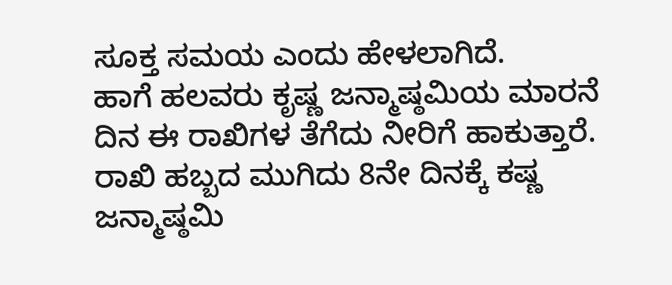ಸೂಕ್ತ ಸಮಯ ಎಂದು ಹೇಳಲಾಗಿದೆ.
ಹಾಗೆ ಹಲವರು ಕೃಷ್ಣ ಜನ್ಮಾಷ್ಠಮಿಯ ಮಾರನೆ ದಿನ ಈ ರಾಖಿಗಳ ತೆಗೆದು ನೀರಿಗೆ ಹಾಕುತ್ತಾರೆ. ರಾಖಿ ಹಬ್ಬದ ಮುಗಿದು 8ನೇ ದಿನಕ್ಕೆ ಕಷ್ಣ ಜನ್ಮಾಷ್ಠಮಿ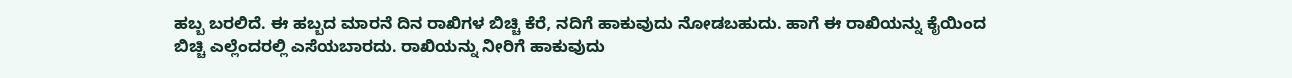ಹಬ್ಬ ಬರಲಿದೆ. ಈ ಹಬ್ಬದ ಮಾರನೆ ದಿನ ರಾಖಿಗಳ ಬಿಚ್ಚಿ ಕೆರೆ, ನದಿಗೆ ಹಾಕುವುದು ನೋಡಬಹುದು. ಹಾಗೆ ಈ ರಾಖಿಯನ್ನು ಕೈಯಿಂದ ಬಿಚ್ಚಿ ಎಲ್ಲೆಂದರಲ್ಲಿ ಎಸೆಯಬಾರದು. ರಾಖಿಯನ್ನು ನೀರಿಗೆ ಹಾಕುವುದು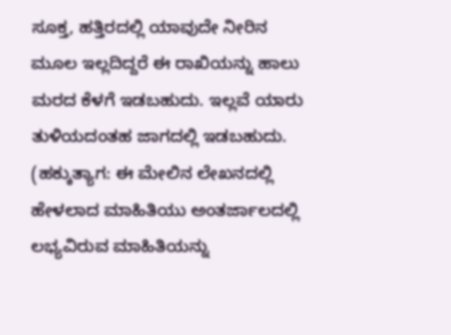ಸೂಕ್ತ, ಹತ್ತಿರದಲ್ಲಿ ಯಾವುದೇ ನೀರಿನ ಮೂಲ ಇಲ್ಲದಿದ್ದರೆ ಈ ರಾಖಿಯನ್ನು ಹಾಲು ಮರದ ಕೆಳಗೆ ಇಡಬಹುದು. ಇಲ್ಲವೆ ಯಾರು ತುಳಿಯದಂತಹ ಜಾಗದಲ್ಲಿ ಇಡಬಹುದು.
(ಹಕ್ಕುತ್ಯಾಗ: ಈ ಮೇಲಿನ ಲೇಖನದಲ್ಲಿ ಹೇಳಲಾದ ಮಾಹಿತಿಯು ಅಂತರ್ಜಾಲದಲ್ಲಿ ಲಭ್ಯವಿರುವ ಮಾಹಿತಿಯನ್ನು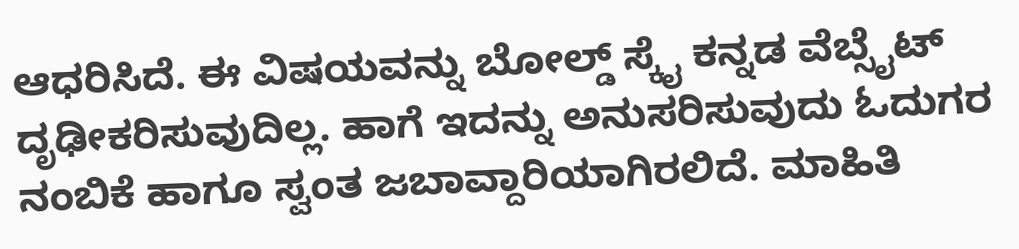ಆಧರಿಸಿದೆ. ಈ ವಿಷಯವನ್ನು ಬೋಲ್ಡ್ ಸ್ಕೈ ಕನ್ನಡ ವೆಬ್ಸೈಟ್ ದೃಢೀಕರಿಸುವುದಿಲ್ಲ. ಹಾಗೆ ಇದನ್ನು ಅನುಸರಿಸುವುದು ಓದುಗರ ನಂಬಿಕೆ ಹಾಗೂ ಸ್ವಂತ ಜಬಾವ್ದಾರಿಯಾಗಿರಲಿದೆ. ಮಾಹಿತಿ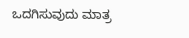ಒದಗಿಸುವುದು ಮಾತ್ರ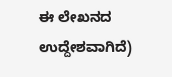ಈ ಲೇಖನದ ಉದ್ದೇಶವಾಗಿದೆ)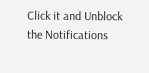Click it and Unblock the Notifications